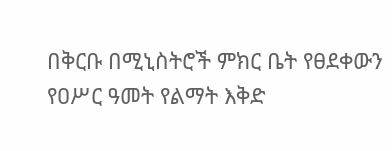በቅርቡ በሚኒስትሮች ምክር ቤት የፀደቀውን የዐሥር ዓመት የልማት እቅድ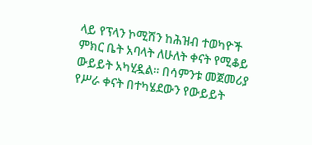ላይ የፕላን ኮሚሽን ከሕዝብ ተወካዮች ምክር ቤት አባላት ለሁለት ቀናት የሚቆይ ውይይት አካሂዷል። በሳምንቱ መጀመሪያ የሥራ ቀናት በተካሄደውን የውይይት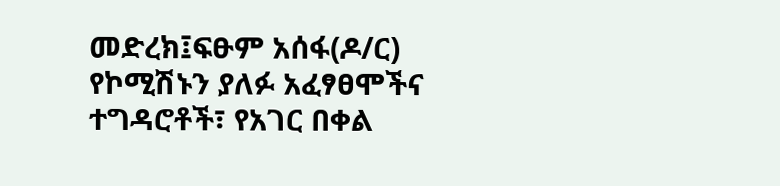መድረክ፤ፍፁም አሰፋ(ዶ/ር) የኮሚሽኑን ያለፉ አፈፃፀሞችና ተግዳሮቶች፣ የአገር በቀል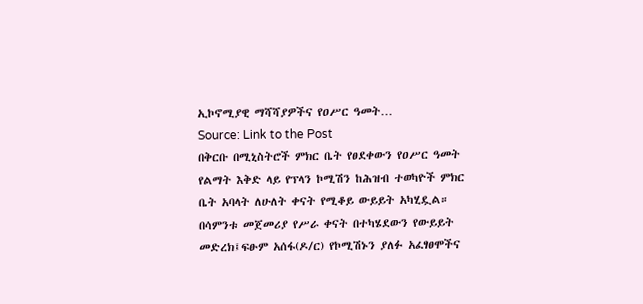ኢኮኖሚያዊ ማሻሻያዎችና የዐሥር ዓመት…
Source: Link to the Post
በቅርቡ በሚኒስትሮች ምክር ቤት የፀደቀውን የዐሥር ዓመት የልማት እቅድ ላይ የፕላን ኮሚሽን ከሕዝብ ተወካዮች ምክር ቤት አባላት ለሁለት ቀናት የሚቆይ ውይይት አካሂዷል። በሳምንቱ መጀመሪያ የሥራ ቀናት በተካሄደውን የውይይት መድረክ፤ፍፁም አሰፋ(ዶ/ር) የኮሚሽኑን ያለፉ አፈፃፀሞችና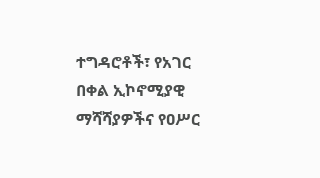ተግዳሮቶች፣ የአገር በቀል ኢኮኖሚያዊ ማሻሻያዎችና የዐሥር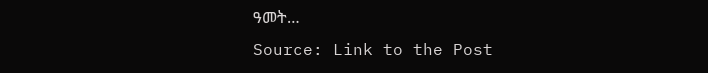ዓመት…
Source: Link to the Post